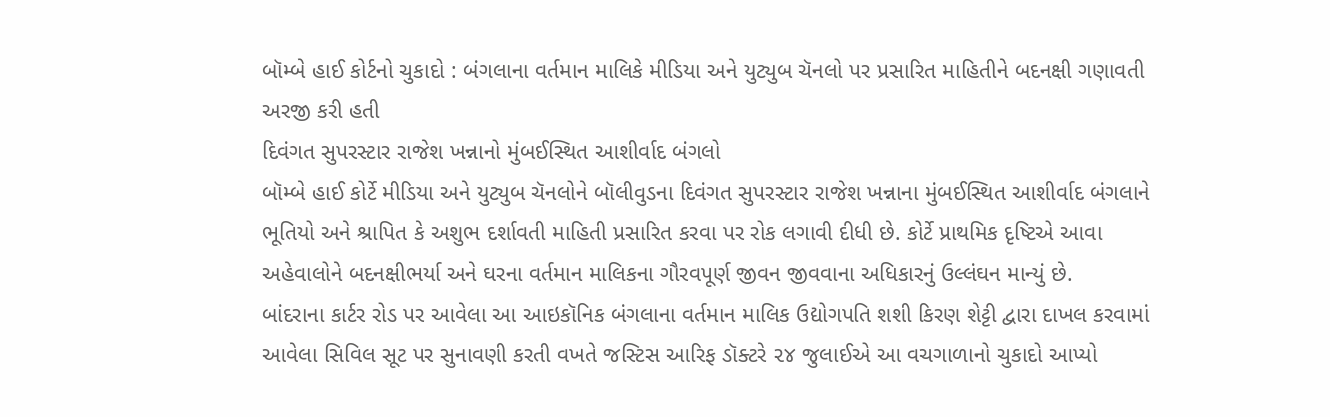બૉમ્બે હાઈ કોર્ટનો ચુકાદો : બંગલાના વર્તમાન માલિકે મીડિયા અને યુટ્યુબ ચૅનલો પર પ્રસારિત માહિતીને બદનક્ષી ગણાવતી અરજી કરી હતી
દિવંગત સુપરસ્ટાર રાજેશ ખન્નાનો મુંબઈસ્થિત આશીર્વાદ બંગલો
બૉમ્બે હાઈ કોર્ટે મીડિયા અને યુટ્યુબ ચૅનલોને બૉલીવુડના દિવંગત સુપરસ્ટાર રાજેશ ખન્નાના મુંબઈસ્થિત આશીર્વાદ બંગલાને ભૂતિયો અને શ્રાપિત કે અશુભ દર્શાવતી માહિતી પ્રસારિત કરવા પર રોક લગાવી દીધી છે. કોર્ટે પ્રાથમિક દૃષ્ટિએ આવા અહેવાલોને બદનક્ષીભર્યા અને ઘરના વર્તમાન માલિકના ગૌરવપૂર્ણ જીવન જીવવાના અધિકારનું ઉલ્લંઘન માન્યું છે.
બાંદરાના કાર્ટર રોડ પર આવેલા આ આઇકૉનિક બંગલાના વર્તમાન માલિક ઉદ્યોગપતિ શશી કિરણ શેટ્ટી દ્વારા દાખલ કરવામાં આવેલા સિવિલ સૂટ પર સુનાવણી કરતી વખતે જસ્ટિસ આરિફ ડૉક્ટરે ૨૪ જુલાઈએ આ વચગાળાનો ચુકાદો આપ્યો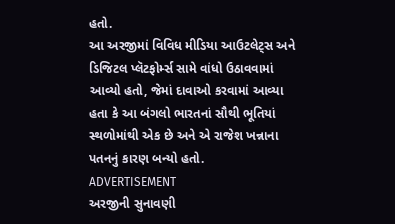હતો.
આ અરજીમાં વિવિધ મીડિયા આઉટલેટ્સ અને ડિજિટલ પ્લૅટફોર્મ્સ સામે વાંધો ઉઠાવવામાં આવ્યો હતો, જેમાં દાવાઓ કરવામાં આવ્યા હતા કે આ બંગલો ભારતનાં સૌથી ભૂતિયાં સ્થળોમાંથી એક છે અને એ રાજેશ ખન્નાના પતનનું કારણ બન્યો હતો.
ADVERTISEMENT
અરજીની સુનાવણી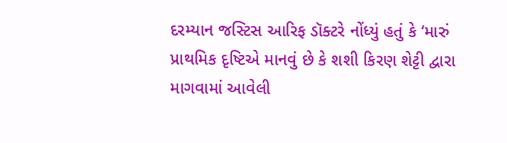દરમ્યાન જસ્ટિસ આરિફ ડૉક્ટરે નોંધ્યું હતું કે ‘મારું પ્રાથમિક દૃષ્ટિએ માનવું છે કે શશી કિરણ શેટ્ટી દ્વારા માગવામાં આવેલી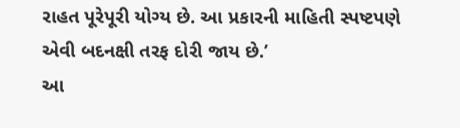રાહત પૂરેપૂરી યોગ્ય છે. આ પ્રકારની માહિતી સ્પષ્ટપણે એવી બદનક્ષી તરફ દોરી જાય છે.’
આ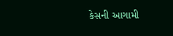કેસની આગામી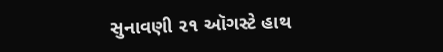સુનાવણી ૨૧ ઑગસ્ટે હાથ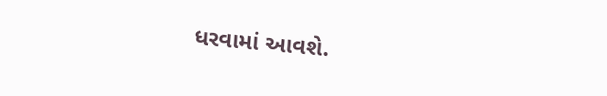ધરવામાં આવશે.